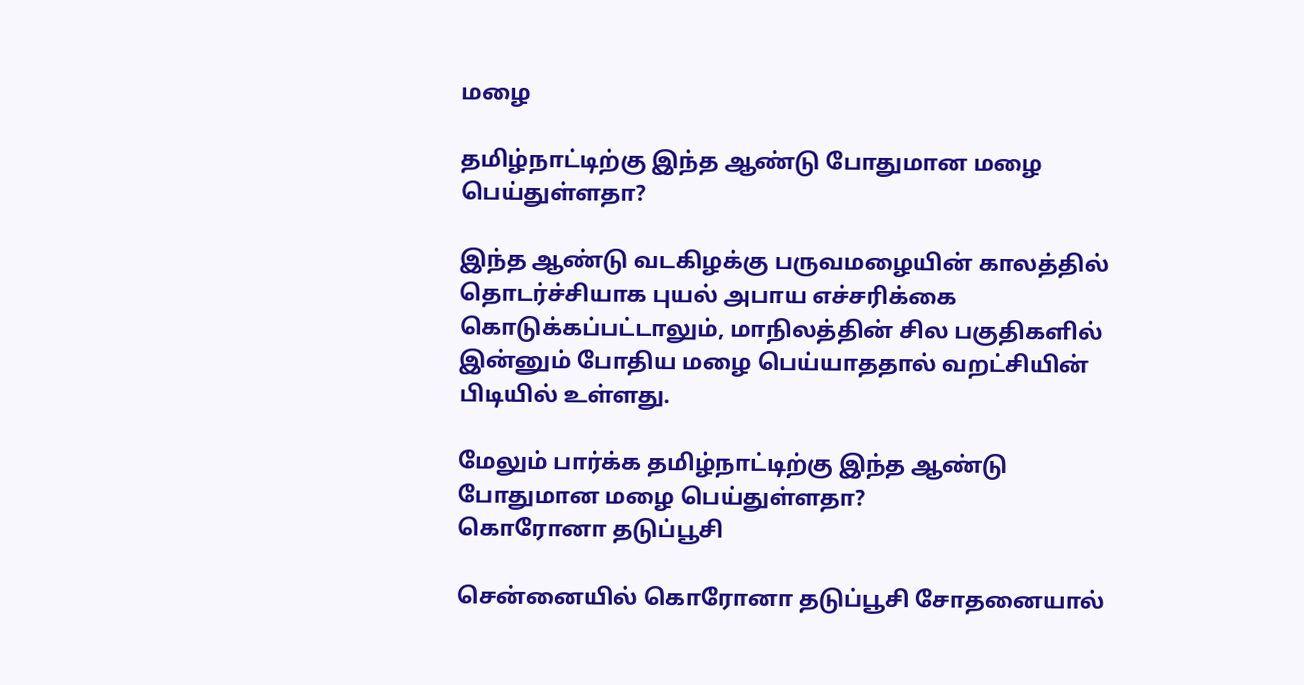மழை

தமிழ்நாட்டிற்கு இந்த ஆண்டு போதுமான மழை பெய்துள்ளதா?

இந்த ஆண்டு வடகிழக்கு பருவமழையின் காலத்தில் தொடர்ச்சியாக புயல் அபாய எச்சரிக்கை கொடுக்கப்பட்டாலும், மாநிலத்தின் சில பகுதிகளில் இன்னும் போதிய மழை பெய்யாததால் வறட்சியின் பிடியில் உள்ளது.

மேலும் பார்க்க தமிழ்நாட்டிற்கு இந்த ஆண்டு போதுமான மழை பெய்துள்ளதா?
கொரோனா தடுப்பூசி

சென்னையில் கொரோனா தடுப்பூசி சோதனையால்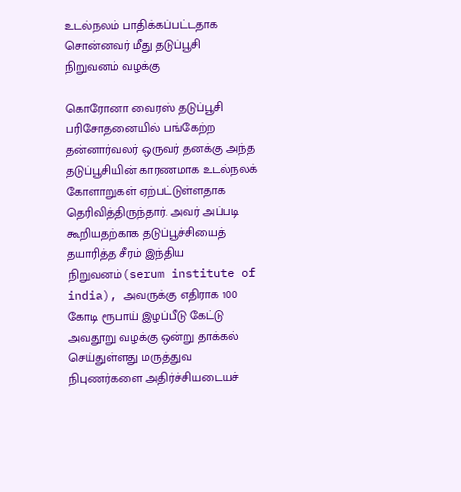உடல்நலம் பாதிக்கப்பட்டதாக சொன்னவர் மீது தடுப்பூசி நிறுவனம் வழக்கு

கொரோனா வைரஸ் தடுப்பூசி பரிசோதனையில் பங்கேற்ற தன்னார்வலர் ஒருவர் தனக்கு அந்த தடுப்பூசியின் காரணமாக உடல்நலக் கோளாறுகள் ஏற்பட்டுள்ளதாக தெரிவித்திருந்தார். அவர் அப்படி கூறியதற்காக தடுப்பூச்சியைத் தயாரித்த சீரம் இந்திய நிறுவனம்(serum institute of india), அவருக்கு எதிராக 100 கோடி ரூபாய் இழப்பீடு கேட்டு அவதூறு வழக்கு ஒன்று தாக்கல் செய்துள்ளது மருத்துவ நிபுணர்களை அதிர்ச்சியடையச்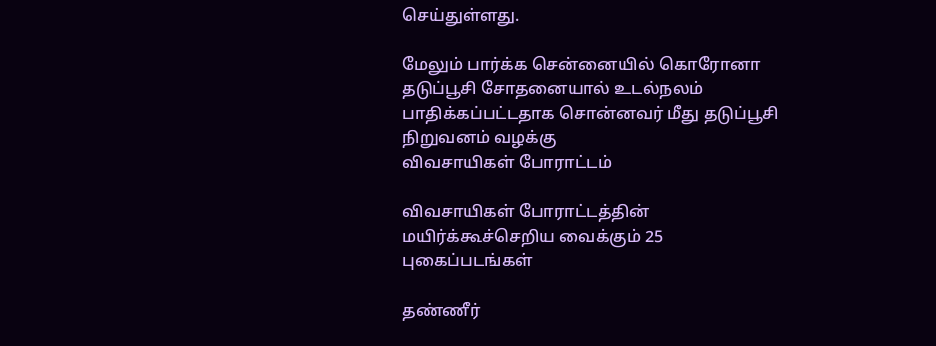செய்துள்ளது.

மேலும் பார்க்க சென்னையில் கொரோனா தடுப்பூசி சோதனையால் உடல்நலம் பாதிக்கப்பட்டதாக சொன்னவர் மீது தடுப்பூசி நிறுவனம் வழக்கு
விவசாயிகள் போராட்டம்

விவசாயிகள் போராட்டத்தின் மயிர்க்கூச்செறிய வைக்கும் 25 புகைப்படங்கள்

தண்ணீர்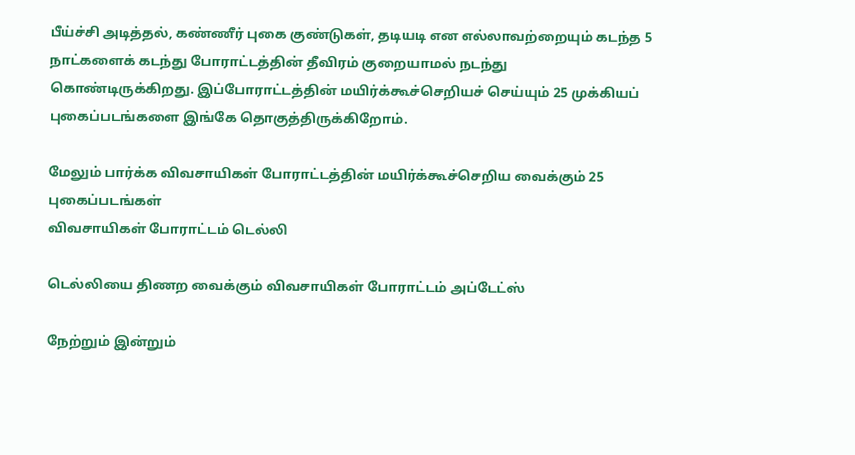பீய்ச்சி அடித்தல், கண்ணீர் புகை குண்டுகள், தடியடி என எல்லாவற்றையும் கடந்த 5 நாட்களைக் கடந்து போராட்டத்தின் தீவிரம் குறையாமல் நடந்து கொண்டிருக்கிறது. இப்போராட்டத்தின் மயிர்க்கூச்செறியச் செய்யும் 25 முக்கியப் புகைப்படங்களை இங்கே தொகுத்திருக்கிறோம்.

மேலும் பார்க்க விவசாயிகள் போராட்டத்தின் மயிர்க்கூச்செறிய வைக்கும் 25 புகைப்படங்கள்
விவசாயிகள் போராட்டம் டெல்லி

டெல்லியை திணற வைக்கும் விவசாயிகள் போராட்டம் அப்டேட்ஸ்

நேற்றும் இன்றும்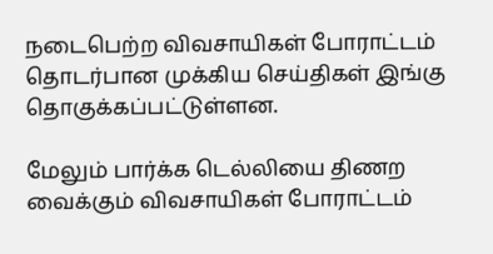நடைபெற்ற விவசாயிகள் போராட்டம் தொடர்பான முக்கிய செய்திகள் இங்கு தொகுக்கப்பட்டுள்ளன.

மேலும் பார்க்க டெல்லியை திணற வைக்கும் விவசாயிகள் போராட்டம்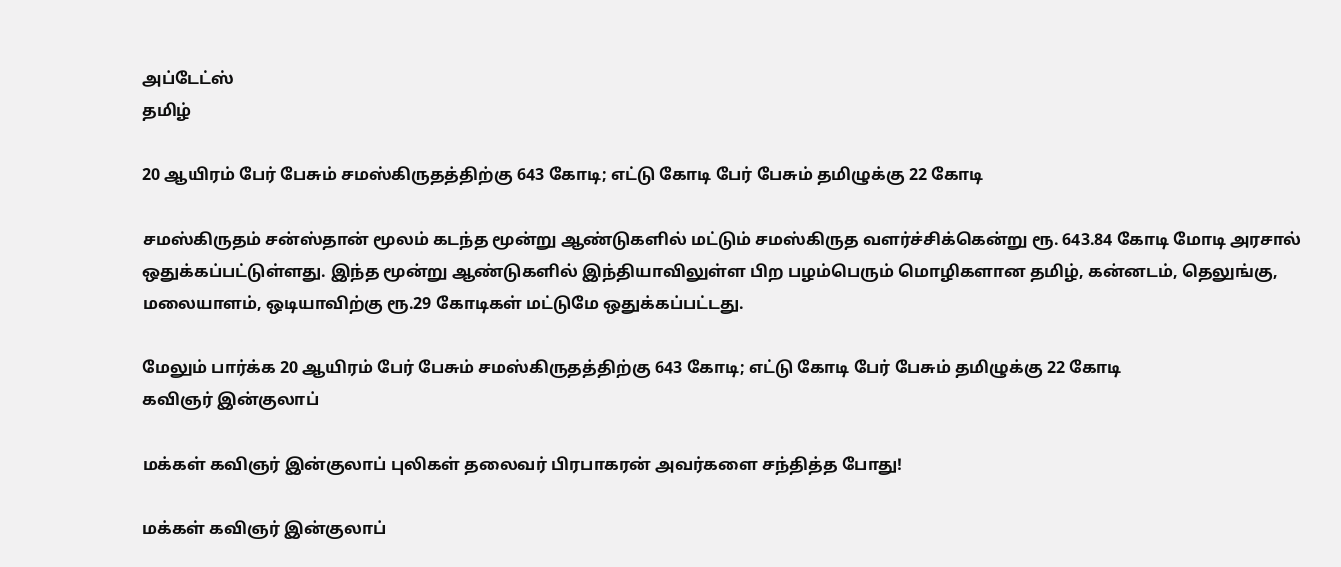அப்டேட்ஸ்
தமிழ்

20 ஆயிரம் பேர் பேசும் சமஸ்கிருதத்திற்கு 643 கோடி; எட்டு கோடி பேர் பேசும் தமிழுக்கு 22 கோடி

சமஸ்கிருதம் சன்ஸ்தான் மூலம் கடந்த மூன்று ஆண்டுகளில் மட்டும் சமஸ்கிருத வளர்ச்சிக்கென்று ரூ. 643.84 கோடி மோடி அரசால் ஒதுக்கப்பட்டுள்ளது. இந்த மூன்று ஆண்டுகளில் இந்தியாவிலுள்ள பிற பழம்பெரும் மொழிகளான தமிழ், கன்னடம், தெலுங்கு, மலையாளம், ஒடியாவிற்கு ரூ.29 கோடிகள் மட்டுமே ஒதுக்கப்பட்டது.

மேலும் பார்க்க 20 ஆயிரம் பேர் பேசும் சமஸ்கிருதத்திற்கு 643 கோடி; எட்டு கோடி பேர் பேசும் தமிழுக்கு 22 கோடி
கவிஞர் இன்குலாப்

மக்கள் கவிஞர் இன்குலாப் புலிகள் தலைவர் பிரபாகரன் அவர்களை சந்தித்த போது!

மக்கள் கவிஞர் இன்குலாப்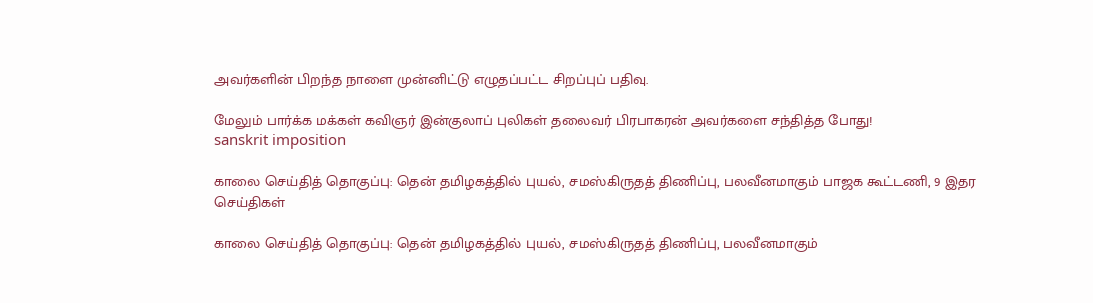அவர்களின் பிறந்த நாளை முன்னிட்டு எழுதப்பட்ட சிறப்புப் பதிவு.

மேலும் பார்க்க மக்கள் கவிஞர் இன்குலாப் புலிகள் தலைவர் பிரபாகரன் அவர்களை சந்தித்த போது!
sanskrit imposition

காலை செய்தித் தொகுப்பு: தென் தமிழகத்தில் புயல், சமஸ்கிருதத் திணிப்பு, பலவீனமாகும் பாஜக கூட்டணி, 9 இதர செய்திகள்

காலை செய்தித் தொகுப்பு: தென் தமிழகத்தில் புயல், சமஸ்கிருதத் திணிப்பு, பலவீனமாகும்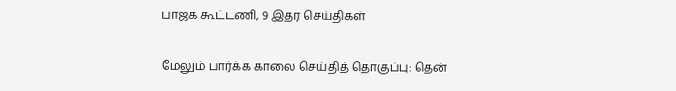பாஜக கூட்டணி, 9 இதர செய்திகள்

மேலும் பார்க்க காலை செய்தித் தொகுப்பு: தென்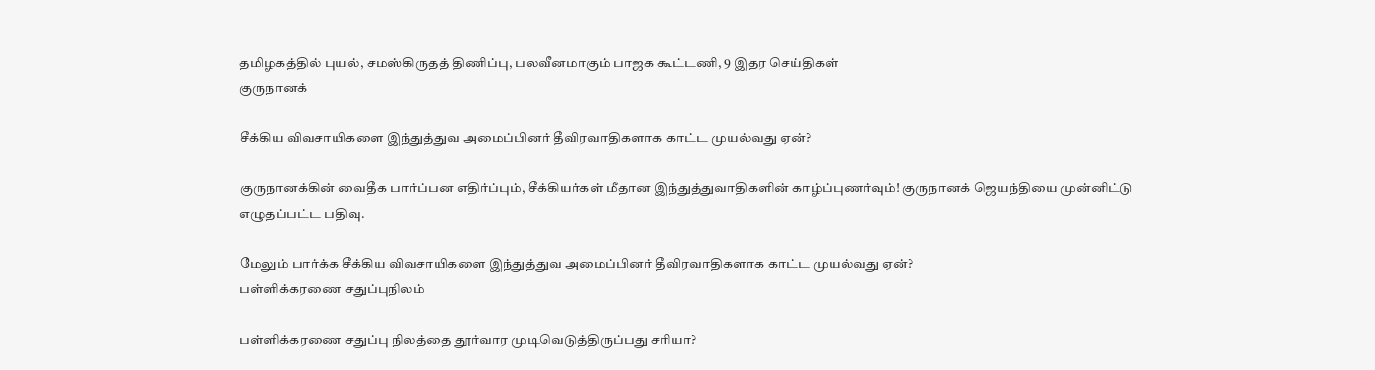தமிழகத்தில் புயல், சமஸ்கிருதத் திணிப்பு, பலவீனமாகும் பாஜக கூட்டணி, 9 இதர செய்திகள்
குருநானக்

சீக்கிய விவசாயிகளை இந்துத்துவ அமைப்பினர் தீவிரவாதிகளாக காட்ட முயல்வது ஏன்?

குருநானக்கின் வைதீக பார்ப்பன எதிர்ப்பும், சீக்கியர்கள் மீதான இந்துத்துவாதிகளின் காழ்ப்புணர்வும்! குருநானக் ஜெயந்தியை முன்னிட்டு எழுதப்பட்ட பதிவு.

மேலும் பார்க்க சீக்கிய விவசாயிகளை இந்துத்துவ அமைப்பினர் தீவிரவாதிகளாக காட்ட முயல்வது ஏன்?
பள்ளிக்கரணை சதுப்புநிலம்

பள்ளிக்கரணை சதுப்பு நிலத்தை தூர்வார முடிவெடுத்திருப்பது சரியா?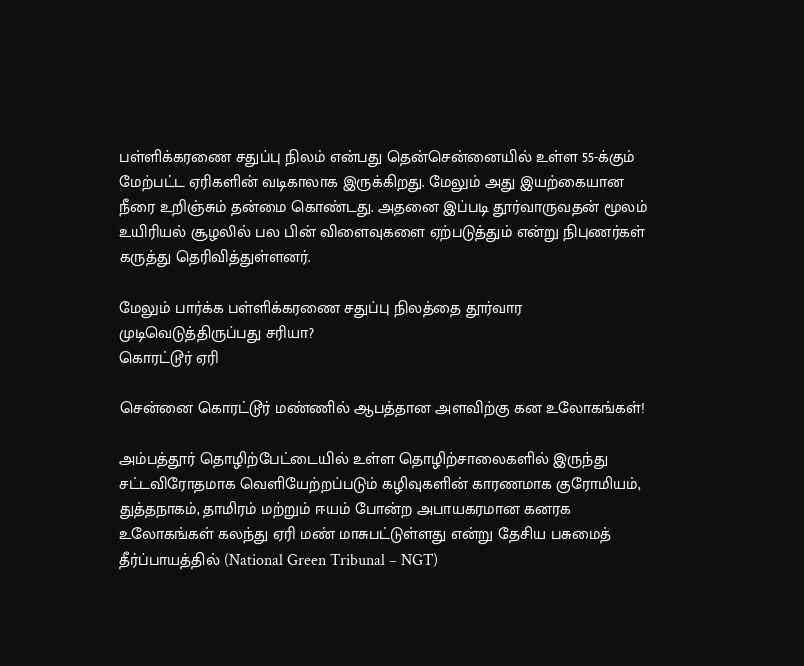பள்ளிக்கரணை சதுப்பு நிலம் என்பது தென்சென்னையில் உள்ள 55-க்கும் மேற்பட்ட ஏரிகளின் வடிகாலாக இருக்கிறது. மேலும் அது இயற்கையான நீரை உறிஞ்சும் தன்மை கொண்டது. அதனை இப்படி தூர்வாருவதன் மூலம் உயிரியல் சூழலில் பல பின் விளைவுகளை ஏற்படுத்தும் என்று நிபுணர்கள் கருத்து தெரிவித்துள்ளனர்.

மேலும் பார்க்க பள்ளிக்கரணை சதுப்பு நிலத்தை தூர்வார முடிவெடுத்திருப்பது சரியா?
கொரட்டூர் ஏரி

சென்னை கொரட்டூர் மண்ணில் ஆபத்தான அளவிற்கு கன உலோகங்கள்!

அம்பத்தூர் தொழிற்பேட்டையில் உள்ள தொழிற்சாலைகளில் இருந்து சட்டவிரோதமாக வெளியேற்றப்படும் கழிவுகளின் காரணமாக குரோமியம், துத்தநாகம், தாமிரம் மற்றும் ஈயம் போன்ற அபாயகரமான கனரக உலோகங்கள் கலந்து ஏரி மண் மாசுபட்டுள்ளது என்று தேசிய பசுமைத் தீர்ப்பாயத்தில் (National Green Tribunal – NGT)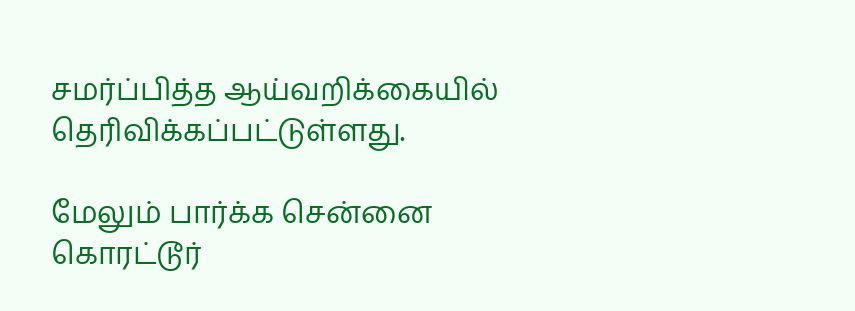சமர்ப்பித்த ஆய்வறிக்கையில் தெரிவிக்கப்பட்டுள்ளது.

மேலும் பார்க்க சென்னை கொரட்டூர்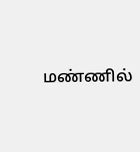மண்ணில்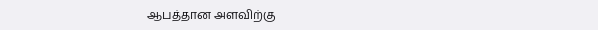ஆபத்தான அளவிற்கு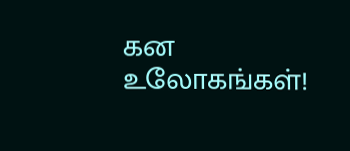கன உலோகங்கள்!